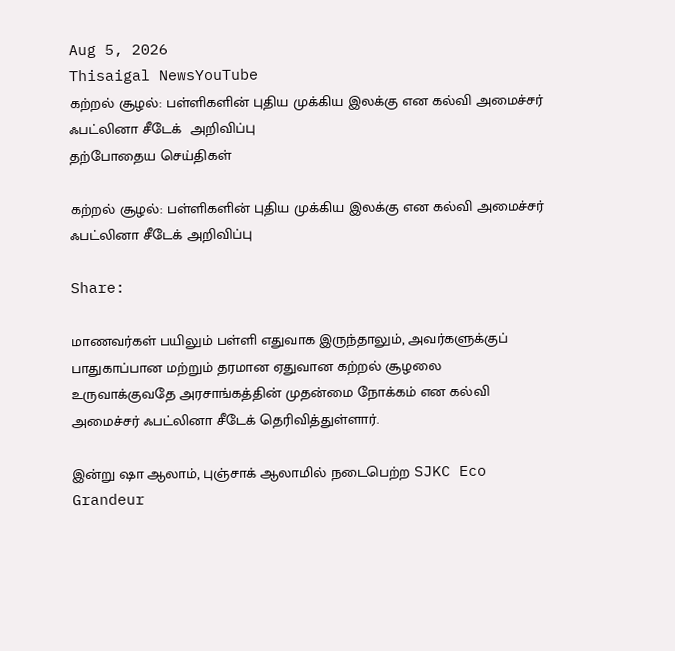Aug 5, 2026
Thisaigal NewsYouTube
கற்றல் சூழல்: பள்ளிகளின் புதிய முக்கிய இலக்கு என கல்வி அமைச்சர் ஃபட்லினா சீடேக்  அறிவிப்பு
தற்போதைய செய்திகள்

கற்றல் சூழல்: பள்ளிகளின் புதிய முக்கிய இலக்கு என கல்வி அமைச்சர் ஃபட்லினா சீடேக் அறிவிப்பு

Share:

மாணவர்கள் பயிலும் பள்ளி எதுவாக இருந்தாலும், அவர்களுக்குப் பாதுகாப்பான மற்றும் தரமான ஏதுவான கற்றல் சூழலை உருவாக்குவதே அரசாங்கத்தின் முதன்மை நோக்கம் என கல்வி அமைச்சர் ஃபட்லினா சீடேக் தெரிவித்துள்ளார்.

இன்று ஷா ஆலாம், புஞ்சாக் ஆலாமில் நடைபெற்ற SJKC Eco Grandeur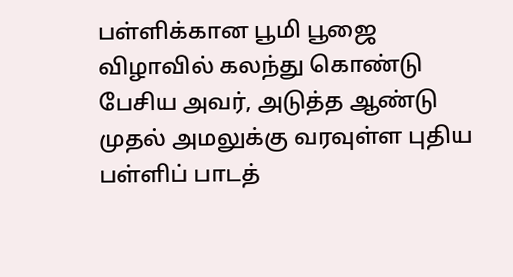பள்ளிக்கான பூமி பூஜை விழாவில் கலந்து கொண்டு பேசிய அவர், அடுத்த ஆண்டு முதல் அமலுக்கு வரவுள்ள புதிய பள்ளிப் பாடத்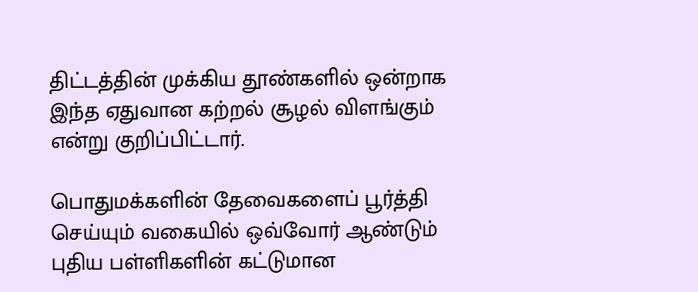திட்டத்தின் முக்கிய தூண்களில் ஒன்றாக இந்த ஏதுவான கற்றல் சூழல் விளங்கும் என்று குறிப்பிட்டார்.

பொதுமக்களின் தேவைகளைப் பூர்த்தி செய்யும் வகையில் ஒவ்வோர் ஆண்டும் புதிய பள்ளிகளின் கட்டுமான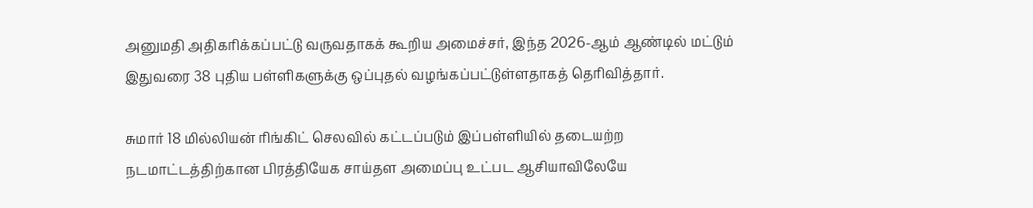அனுமதி அதிகரிக்கப்பட்டு வருவதாகக் கூறிய அமைச்சர், இந்த 2026-ஆம் ஆண்டில் மட்டும் இதுவரை 38 புதிய பள்ளிகளுக்கு ஒப்புதல் வழங்கப்பட்டுள்ளதாகத் தெரிவித்தார்.

சுமார் 18 மில்லியன் ரிங்கிட் செலவில் கட்டப்படும் இப்பள்ளியில் தடையற்ற நடமாட்டத்திற்கான பிரத்தியேக சாய்தள அமைப்பு உட்பட ஆசியாவிலேயே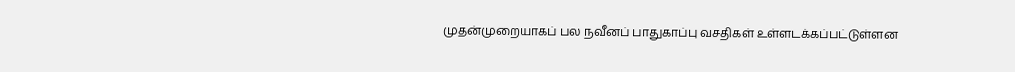முதன்முறையாகப் பல நவீனப் பாதுகாப்பு வசதிகள் உள்ளடக்கப்பட்டுள்ளன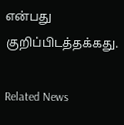என்பது குறிப்பிடத்தக்கது.

Related News